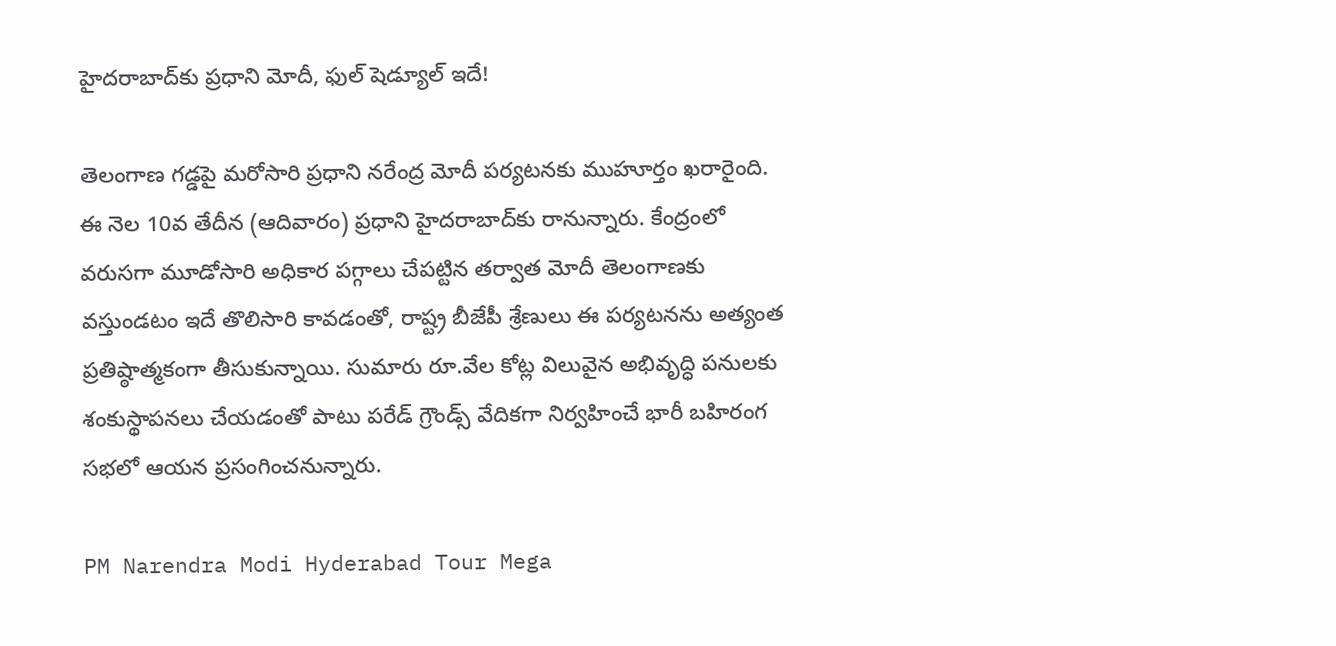హైదరాబాద్‌కు ప్రధాని మోదీ, ఫుల్ షెడ్యూల్ ఇదే!

తెలంగాణ గడ్డపై మరోసారి ప్రధాని నరేంద్ర మోదీ పర్యటనకు ముహూర్తం ఖరారైంది. ఈ నెల 10వ తేదీన (ఆదివారం) ప్రధాని హైదరాబాద్‌కు రానున్నారు. కేంద్రంలో వరుసగా మూడోసారి అధికార పగ్గాలు చేపట్టిన తర్వాత మోదీ తెలంగాణకు వస్తుండటం ఇదే తొలిసారి కావడంతో, రాష్ట్ర బీజేపీ శ్రేణులు ఈ పర్యటనను అత్యంత ప్రతిష్ఠాత్మకంగా తీసుకున్నాయి. సుమారు రూ.వేల కోట్ల విలువైన అభివృద్ధి పనులకు శంకుస్థాపనలు చేయడంతో పాటు పరేడ్ గ్రౌండ్స్ వేదికగా నిర్వహించే భారీ బహిరంగ సభలో ఆయన ప్రసంగించనున్నారు.

PM Narendra Modi Hyderabad Tour Mega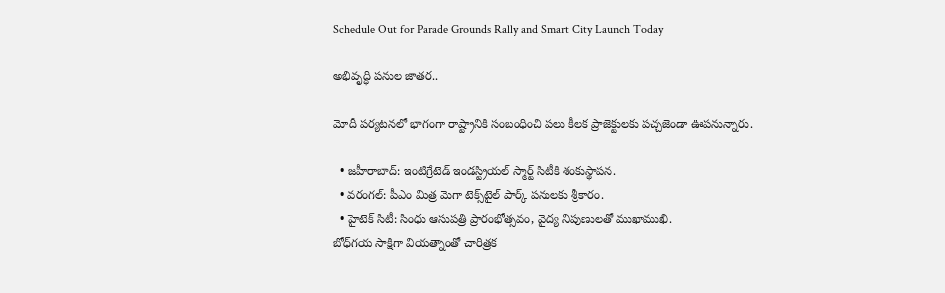Schedule Out for Parade Grounds Rally and Smart City Launch Today

అభివృద్ధి పనుల జాతర..

మోదీ పర్యటనలో భాగంగా రాష్ట్రానికి సంబంధించి పలు కీలక ప్రాజెక్టులకు పచ్చజెండా ఊపనున్నారు.

  • జహీరాబాద్‌: ఇంటిగ్రేటెడ్ ఇండస్ట్రియల్ స్మార్ట్ సిటీకి శంకుస్థాపన.
  • వరంగల్: పీఎం మిత్ర మెగా టెక్స్‌టైల్ పార్క్ పనులకు శ్రీకారం.
  • హైటెక్ సిటీ: సింధు ఆసుపత్రి ప్రారంభోత్సవం, వైద్య నిపుణులతో ముఖాముఖి.
బోధ్‌గయ సాక్షిగా వియత్నాంతో చారిత్రక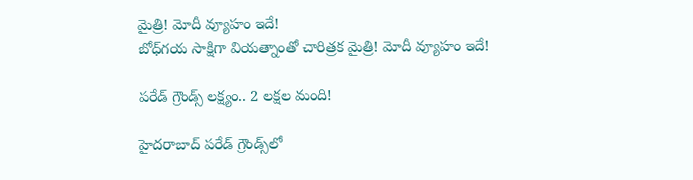మైత్రి! మోదీ వ్యూహం ఇదే!
బోధ్‌గయ సాక్షిగా వియత్నాంతో చారిత్రక మైత్రి! మోదీ వ్యూహం ఇదే!

పరేడ్ గ్రౌండ్స్ లక్ష్యం.. 2 లక్షల మంది!

హైదరాబాద్ పరేడ్ గ్రౌండ్స్‌లో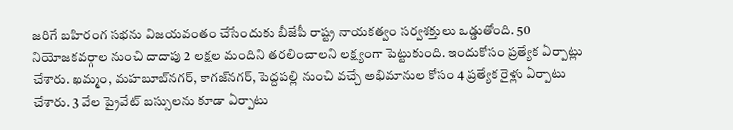జరిగే బహిరంగ సభను విజయవంతం చేసేందుకు బీజేపీ రాష్ట్ర నాయకత్వం సర్వశక్తులు ఒడ్డుతోంది. 50 నియోజకవర్గాల నుంచి దాదాపు 2 లక్షల మందిని తరలించాలని లక్ష్యంగా పెట్టుకుంది. ఇందుకోసం ప్రత్యేక ఏర్పాట్లు చేశారు. ఖమ్మం, మహబూబ్‌నగర్, కాగజ్‌నగర్, పెద్దపల్లి నుంచి వచ్చే అభిమానుల కోసం 4 ప్రత్యేక రైళ్లు ఏర్పాటు చేశారు. 3 వేల ప్రైవేట్ బస్సులను కూడా ఏర్పాటు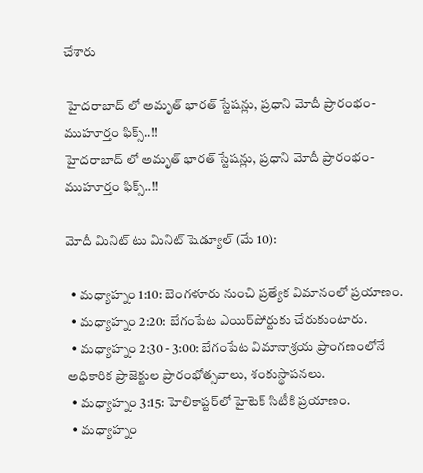చేశారు

 హైదరాబాద్ లో అమృత్ భారత్ స్టేషన్లు, ప్రధాని మోదీ ప్రారంభం- ముహూర్తం ఫిక్స్..!!
హైదరాబాద్ లో అమృత్ భారత్ స్టేషన్లు, ప్రధాని మోదీ ప్రారంభం- ముహూర్తం ఫిక్స్..!!

మోదీ మినిట్ టు మినిట్ షెడ్యూల్ (మే 10):

  • మధ్యాహ్నం 1:10: బెంగళూరు నుంచి ప్రత్యేక విమానంలో ప్రయాణం.
  • మధ్యాహ్నం 2:20: బేగంపేట ఎయిర్‌పోర్టుకు చేరుకుంటారు.
  • మధ్యాహ్నం 2:30 - 3:00: బేగంపేట విమానాశ్రయ ప్రాంగణంలోనే అధికారిక ప్రాజెక్టుల ప్రారంభోత్సవాలు, శంకుస్థాపనలు.
  • మధ్యాహ్నం 3:15: హెలికాప్టర్‌లో హైటెక్ సిటీకి ప్రయాణం.
  • మధ్యాహ్నం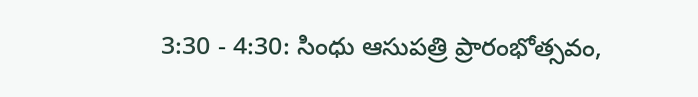3:30 - 4:30: సింధు ఆసుపత్రి ప్రారంభోత్సవం,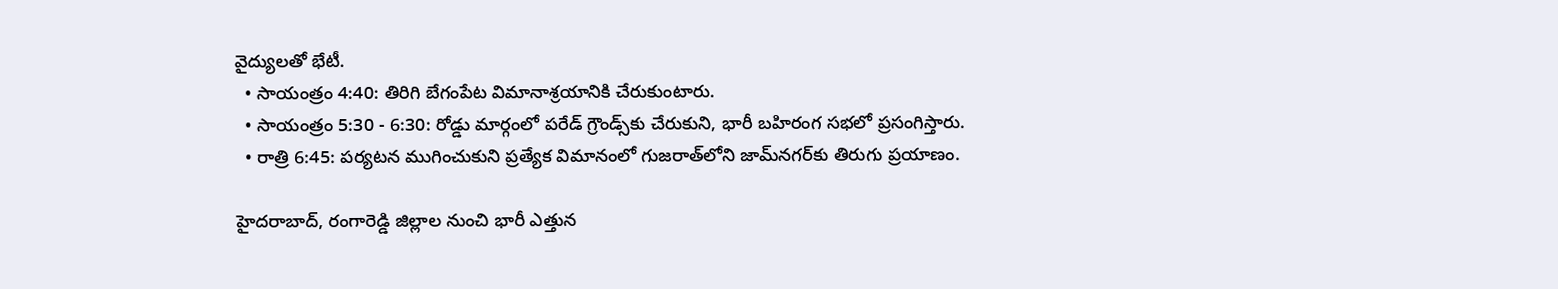వైద్యులతో భేటీ.
  • సాయంత్రం 4:40: తిరిగి బేగంపేట విమానాశ్రయానికి చేరుకుంటారు.
  • సాయంత్రం 5:30 - 6:30: రోడ్డు మార్గంలో పరేడ్ గ్రౌండ్స్‌కు చేరుకుని, భారీ బహిరంగ సభలో ప్రసంగిస్తారు.
  • రాత్రి 6:45: పర్యటన ముగించుకుని ప్రత్యేక విమానంలో గుజరాత్‌లోని జామ్‌నగర్‌కు తిరుగు ప్రయాణం.

హైదరాబాద్, రంగారెడ్డి జిల్లాల నుంచి భారీ ఎత్తున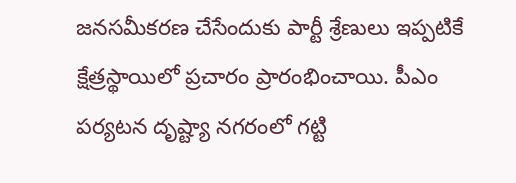జనసమీకరణ చేసేందుకు పార్టీ శ్రేణులు ఇప్పటికే క్షేత్రస్థాయిలో ప్రచారం ప్రారంభించాయి. పీఎం పర్యటన దృష్ట్యా నగరంలో గట్టి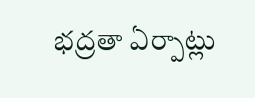భద్రతా ఏర్పాట్లు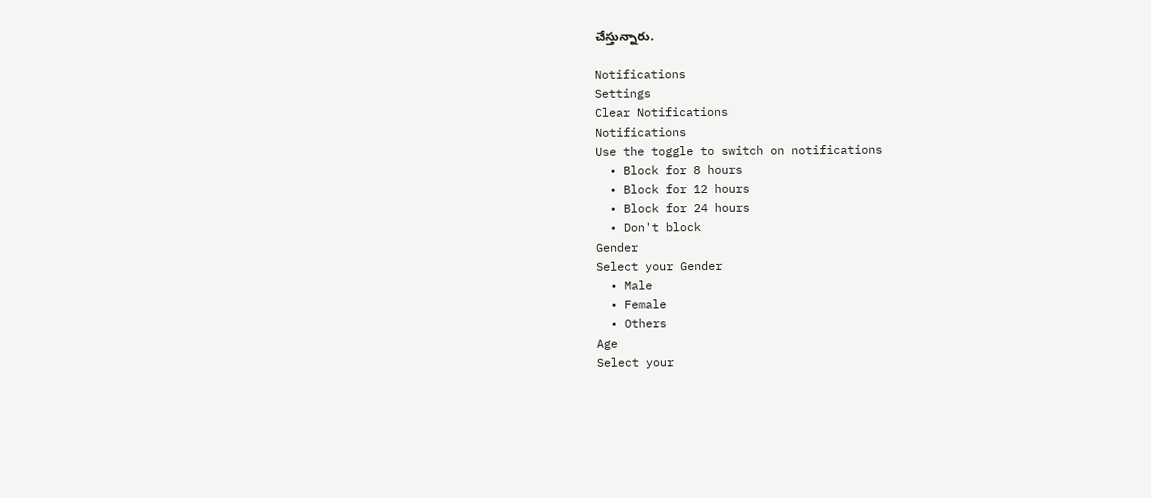చేస్తున్నారు.

Notifications
Settings
Clear Notifications
Notifications
Use the toggle to switch on notifications
  • Block for 8 hours
  • Block for 12 hours
  • Block for 24 hours
  • Don't block
Gender
Select your Gender
  • Male
  • Female
  • Others
Age
Select your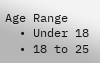Age Range
  • Under 18
  • 18 to 25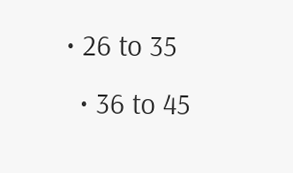• 26 to 35
  • 36 to 45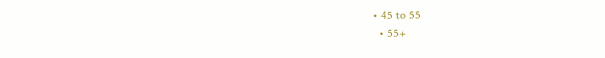• 45 to 55
  • 55+